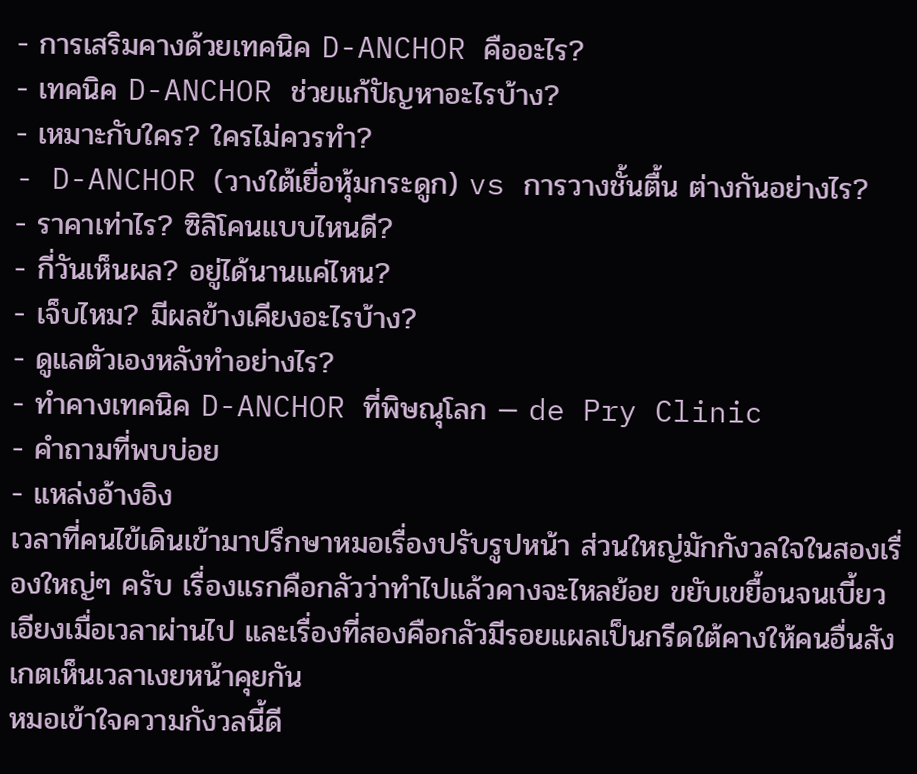- การเสริมคางด้วยเทคนิค D-ANCHOR คืออะไร?
- เทคนิค D-ANCHOR ช่วยแก้ปัญหาอะไรบ้าง?
- เหมาะกับใคร? ใครไม่ควรทำ?
- D-ANCHOR (วางใต้เยื่อหุ้มกระดูก) vs การวางชั้นตื้น ต่างกันอย่างไร?
- ราคาเท่าไร? ซิลิโคนแบบไหนดี?
- กี่วันเห็นผล? อยู่ได้นานแค่ไหน?
- เจ็บไหม? มีผลข้างเคียงอะไรบ้าง?
- ดูแลตัวเองหลังทำอย่างไร?
- ทำคางเทคนิค D-ANCHOR ที่พิษณุโลก — de Pry Clinic
- คำถามที่พบบ่อย
- แหล่งอ้างอิง
เวลาที่คนไข้เดินเข้ามาปรึกษาหมอเรื่องปรับรูปหน้า ส่วนใหญ่มักกังวลใจในสองเรื่องใหญ่ๆ ครับ เรื่องแรกคือกลัวว่าทำไปแล้วคางจะไหลย้อย ขยับเขยื้อนจนเบี้ยวเอียงเมื่อเวลาผ่านไป และเรื่องที่สองคือกลัวมีรอยแผลเป็นกรีดใต้คางให้คนอื่นสังเกตเห็นเวลาเงยหน้าคุยกัน
หมอเข้าใจความกังวลนี้ดี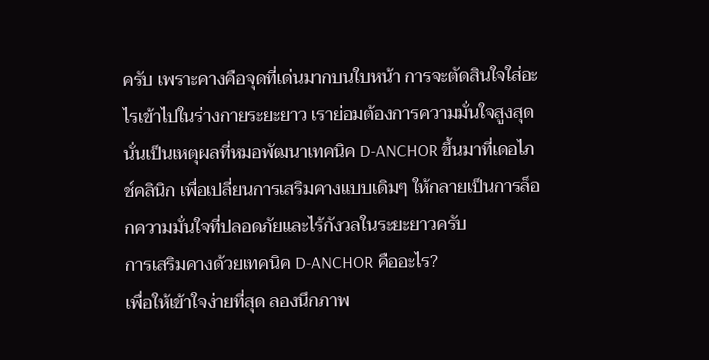ครับ เพราะคางคือจุดที่เด่นมากบนใบหน้า การจะตัดสินใจใส่อะไรเข้าไปในร่างกายระยะยาว เราย่อมต้องการความมั่นใจสูงสุด นั่นเป็นเหตุผลที่หมอพัฒนาเทคนิค D-ANCHOR ขึ้นมาที่เดอไภช์คลินิก เพื่อเปลี่ยนการเสริมคางแบบเดิมๆ ให้กลายเป็นการล็อกความมั่นใจที่ปลอดภัยและไร้กังวลในระยะยาวครับ
การเสริมคางด้วยเทคนิค D-ANCHOR คืออะไร?
เพื่อให้เข้าใจง่ายที่สุด ลองนึกภาพ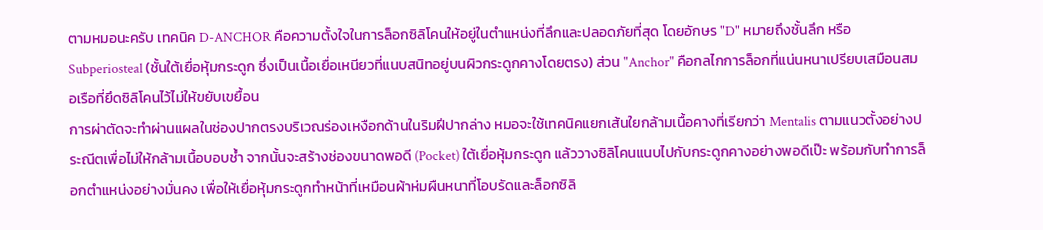ตามหมอนะครับ เทคนิค D-ANCHOR คือความตั้งใจในการล็อกซิลิโคนให้อยู่ในตำแหน่งที่ลึกและปลอดภัยที่สุด โดยอักษร "D" หมายถึงชั้นลึก หรือ Subperiosteal (ชั้นใต้เยื่อหุ้มกระดูก ซึ่งเป็นเนื้อเยื่อเหนียวที่แนบสนิทอยู่บนผิวกระดูกคางโดยตรง) ส่วน "Anchor" คือกลไกการล็อกที่แน่นหนาเปรียบเสมือนสมอเรือที่ยึดซิลิโคนไว้ไม่ให้ขยับเขยื้อน
การผ่าตัดจะทำผ่านแผลในช่องปากตรงบริเวณร่องเหงือกด้านในริมฝีปากล่าง หมอจะใช้เทคนิคแยกเส้นใยกล้ามเนื้อคางที่เรียกว่า Mentalis ตามแนวตั้งอย่างประณีตเพื่อไม่ให้กล้ามเนื้อบอบช้ำ จากนั้นจะสร้างช่องขนาดพอดี (Pocket) ใต้เยื่อหุ้มกระดูก แล้ววางซิลิโคนแนบไปกับกระดูกคางอย่างพอดีเป๊ะ พร้อมกับทำการล็อกตำแหน่งอย่างมั่นคง เพื่อให้เยื่อหุ้มกระดูกทำหน้าที่เหมือนผ้าห่มผืนหนาที่โอบรัดและล็อกซิลิ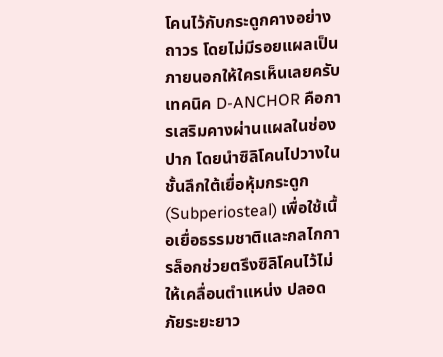โคนไว้กับกระดูกคางอย่างถาวร โดยไม่มีรอยแผลเป็นภายนอกให้ใครเห็นเลยครับ
เทคนิค D-ANCHOR คือการเสริมคางผ่านแผลในช่องปาก โดยนำซิลิโคนไปวางในชั้นลึกใต้เยื่อหุ้มกระดูก (Subperiosteal) เพื่อใช้เนื้อเยื่อธรรมชาติและกลไกการล็อกช่วยตรึงซิลิโคนไว้ไม่ให้เคลื่อนตำแหน่ง ปลอดภัยระยะยาว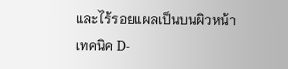และไร้รอยแผลเป็นบนผิวหน้า
เทคนิค D-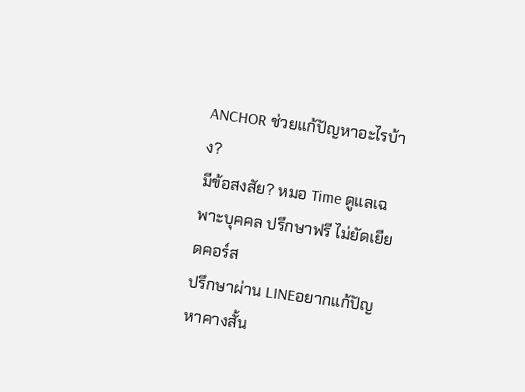ANCHOR ช่วยแก้ปัญหาอะไรบ้าง?
มีข้อสงสัย? หมอ Time ดูแลเฉพาะบุคคล ปรึกษาฟรี ไม่ยัดเยียดคอร์ส
ปรึกษาผ่าน LINEอยากแก้ปัญหาคางสั้น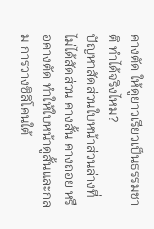คางตัด ให้ดูยาวเรียวเป็นธรรมชาติ ทำได้จริงไหม?
ปัญหาสัดส่วนใบหน้าส่วนล่างที่ไม่ได้สัดส่วน คางสั้น คางถอย หรือคางตัด ทำให้ใบหน้าดูสั้นและกลม การวางซิลิโคนใต้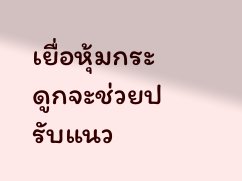เยื่อหุ้มกระดูกจะช่วยปรับแนว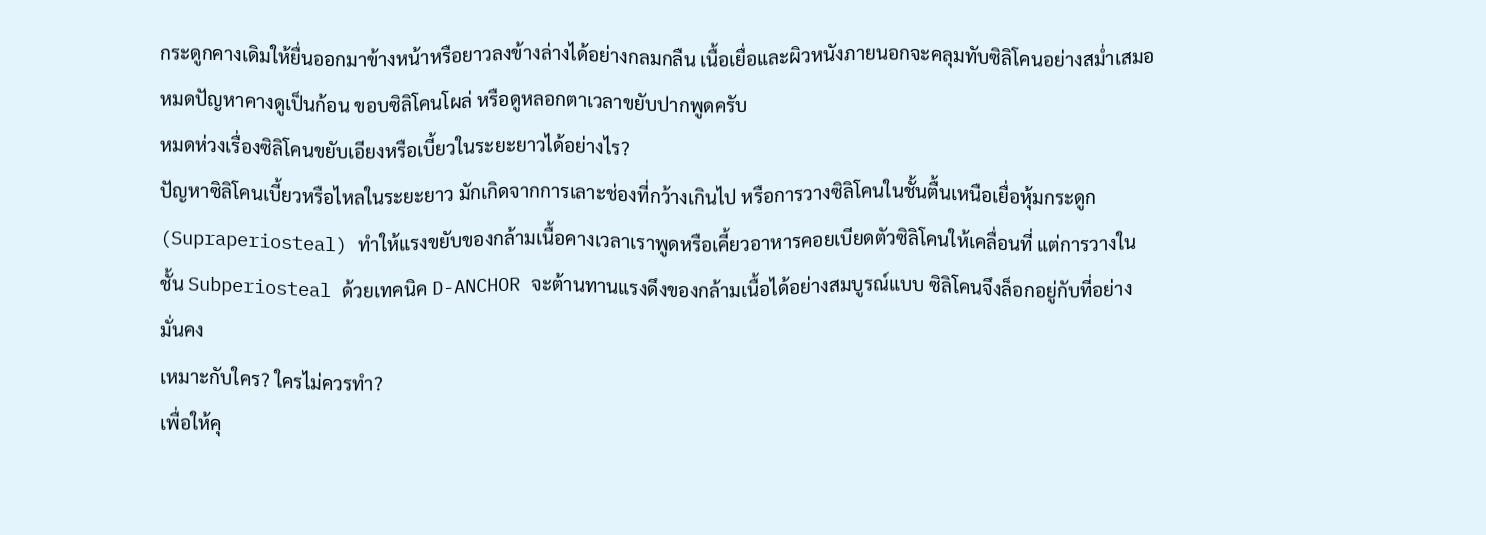กระดูกคางเดิมให้ยื่นออกมาข้างหน้าหรือยาวลงข้างล่างได้อย่างกลมกลืน เนื้อเยื่อและผิวหนังภายนอกจะคลุมทับซิลิโคนอย่างสม่ำเสมอ หมดปัญหาคางดูเป็นก้อน ขอบซิลิโคนโผล่ หรือดูหลอกตาเวลาขยับปากพูดครับ
หมดห่วงเรื่องซิลิโคนขยับเอียงหรือเบี้ยวในระยะยาวได้อย่างไร?
ปัญหาซิลิโคนเบี้ยวหรือไหลในระยะยาว มักเกิดจากการเลาะช่องที่กว้างเกินไป หรือการวางซิลิโคนในชั้นตื้นเหนือเยื่อหุ้มกระดูก (Supraperiosteal) ทำให้แรงขยับของกล้ามเนื้อคางเวลาเราพูดหรือเคี้ยวอาหารคอยเบียดตัวซิลิโคนให้เคลื่อนที่ แต่การวางในชั้น Subperiosteal ด้วยเทคนิค D-ANCHOR จะต้านทานแรงดึงของกล้ามเนื้อได้อย่างสมบูรณ์แบบ ซิลิโคนจึงล็อกอยู่กับที่อย่างมั่นคง
เหมาะกับใคร? ใครไม่ควรทำ?
เพื่อให้คุ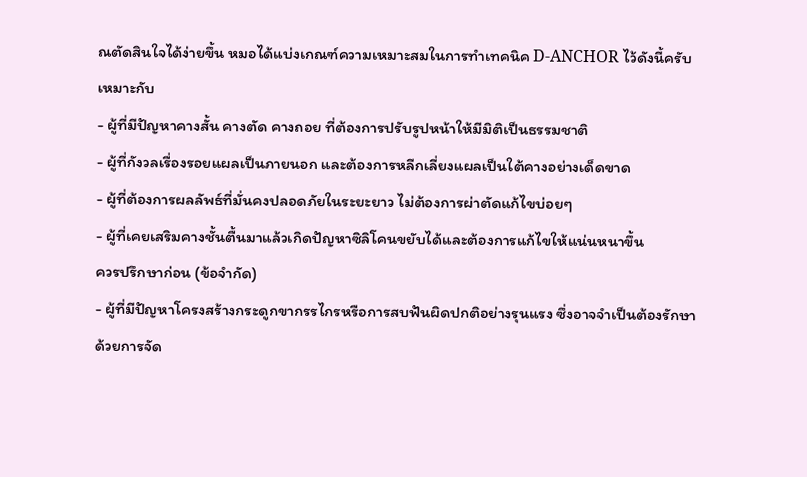ณตัดสินใจได้ง่ายขึ้น หมอได้แบ่งเกณฑ์ความเหมาะสมในการทำเทคนิค D-ANCHOR ไว้ดังนี้ครับ
เหมาะกับ
- ผู้ที่มีปัญหาคางสั้น คางตัด คางถอย ที่ต้องการปรับรูปหน้าให้มีมิติเป็นธรรมชาติ
- ผู้ที่กังวลเรื่องรอยแผลเป็นภายนอก และต้องการหลีกเลี่ยงแผลเป็นใต้คางอย่างเด็ดขาด
- ผู้ที่ต้องการผลลัพธ์ที่มั่นคงปลอดภัยในระยะยาว ไม่ต้องการผ่าตัดแก้ไขบ่อยๆ
- ผู้ที่เคยเสริมคางชั้นตื้นมาแล้วเกิดปัญหาซิลิโคนขยับได้และต้องการแก้ไขให้แน่นหนาขึ้น
ควรปรึกษาก่อน (ข้อจำกัด)
- ผู้ที่มีปัญหาโครงสร้างกระดูกขากรรไกรหรือการสบฟันผิดปกติอย่างรุนแรง ซึ่งอาจจำเป็นต้องรักษาด้วยการจัด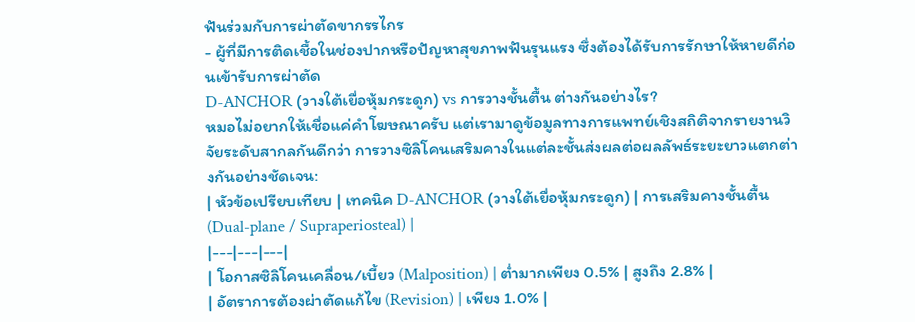ฟันร่วมกับการผ่าตัดขากรรไกร
- ผู้ที่มีการติดเชื้อในช่องปากหรือปัญหาสุขภาพฟันรุนแรง ซึ่งต้องได้รับการรักษาให้หายดีก่อนเข้ารับการผ่าตัด
D-ANCHOR (วางใต้เยื่อหุ้มกระดูก) vs การวางชั้นตื้น ต่างกันอย่างไร?
หมอไม่อยากให้เชื่อแค่คำโฆษณาครับ แต่เรามาดูข้อมูลทางการแพทย์เชิงสถิติจากรายงานวิจัยระดับสากลกันดีกว่า การวางซิลิโคนเสริมคางในแต่ละชั้นส่งผลต่อผลลัพธ์ระยะยาวแตกต่างกันอย่างชัดเจน:
| หัวข้อเปรียบเทียบ | เทคนิค D-ANCHOR (วางใต้เยื่อหุ้มกระดูก) | การเสริมคางชั้นตื้น (Dual-plane / Supraperiosteal) |
|---|---|---|
| โอกาสซิลิโคนเคลื่อน/เบี้ยว (Malposition) | ต่ำมากเพียง 0.5% | สูงถึง 2.8% |
| อัตราการต้องผ่าตัดแก้ไข (Revision) | เพียง 1.0% |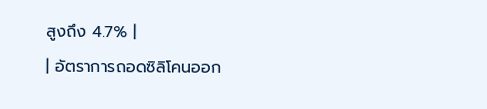สูงถึง 4.7% |
| อัตราการถอดซิลิโคนออก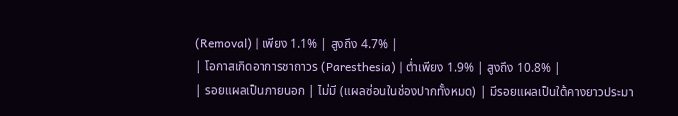(Removal) | เพียง 1.1% | สูงถึง 4.7% |
| โอกาสเกิดอาการชาถาวร (Paresthesia) | ต่ำเพียง 1.9% | สูงถึง 10.8% |
| รอยแผลเป็นภายนอก | ไม่มี (แผลซ่อนในช่องปากทั้งหมด) | มีรอยแผลเป็นใต้คางยาวประมา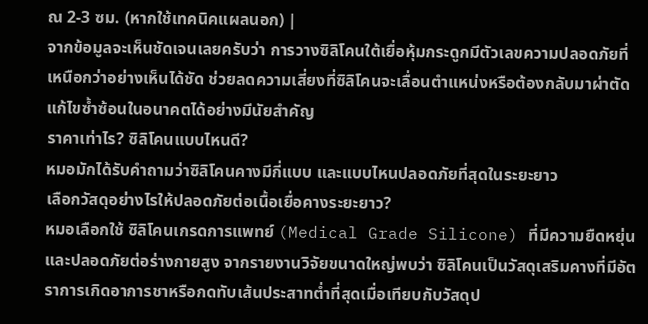ณ 2-3 ซม. (หากใช้เทคนิคแผลนอก) |
จากข้อมูลจะเห็นชัดเจนเลยครับว่า การวางซิลิโคนใต้เยื่อหุ้มกระดูกมีตัวเลขความปลอดภัยที่เหนือกว่าอย่างเห็นได้ชัด ช่วยลดความเสี่ยงที่ซิลิโคนจะเลื่อนตำแหน่งหรือต้องกลับมาผ่าตัดแก้ไขซ้ำซ้อนในอนาคตได้อย่างมีนัยสำคัญ
ราคาเท่าไร? ซิลิโคนแบบไหนดี?
หมอมักได้รับคำถามว่าซิลิโคนคางมีกี่แบบ และแบบไหนปลอดภัยที่สุดในระยะยาว
เลือกวัสดุอย่างไรให้ปลอดภัยต่อเนื้อเยื่อคางระยะยาว?
หมอเลือกใช้ ซิลิโคนเกรดการแพทย์ (Medical Grade Silicone) ที่มีความยืดหยุ่นและปลอดภัยต่อร่างกายสูง จากรายงานวิจัยขนาดใหญ่พบว่า ซิลิโคนเป็นวัสดุเสริมคางที่มีอัตราการเกิดอาการชาหรือกดทับเส้นประสาทต่ำที่สุดเมื่อเทียบกับวัสดุป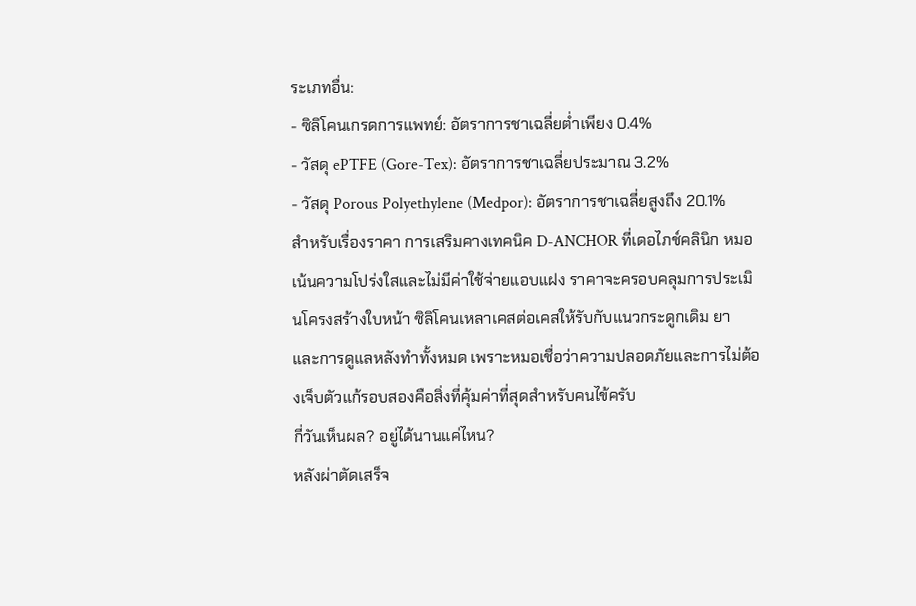ระเภทอื่น:
- ซิลิโคนเกรดการแพทย์: อัตราการชาเฉลี่ยต่ำเพียง 0.4%
- วัสดุ ePTFE (Gore-Tex): อัตราการชาเฉลี่ยประมาณ 3.2%
- วัสดุ Porous Polyethylene (Medpor): อัตราการชาเฉลี่ยสูงถึง 20.1%
สำหรับเรื่องราคา การเสริมคางเทคนิค D-ANCHOR ที่เดอไภช์คลินิก หมอเน้นความโปร่งใสและไม่มีค่าใช้จ่ายแอบแฝง ราคาจะครอบคลุมการประเมินโครงสร้างใบหน้า ซิลิโคนเหลาเคสต่อเคสให้รับกับแนวกระดูกเดิม ยา และการดูแลหลังทำทั้งหมด เพราะหมอเชื่อว่าความปลอดภัยและการไม่ต้องเจ็บตัวแก้รอบสองคือสิ่งที่คุ้มค่าที่สุดสำหรับคนไข้ครับ
กี่วันเห็นผล? อยู่ได้นานแค่ไหน?
หลังผ่าตัดเสร็จ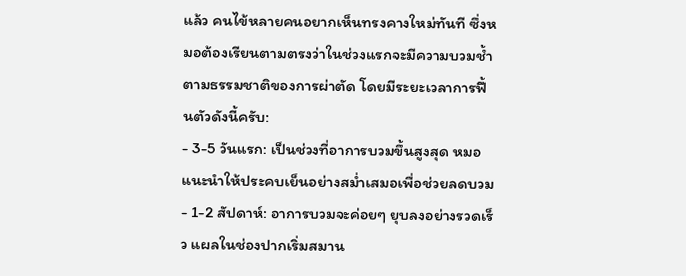แล้ว คนไข้หลายคนอยากเห็นทรงคางใหม่ทันที ซึ่งหมอต้องเรียนตามตรงว่าในช่วงแรกจะมีความบวมช้ำตามธรรมชาติของการผ่าตัด โดยมีระยะเวลาการฟื้นตัวดังนี้ครับ:
- 3-5 วันแรก: เป็นช่วงที่อาการบวมขึ้นสูงสุด หมอแนะนำให้ประคบเย็นอย่างสม่ำเสมอเพื่อช่วยลดบวม
- 1-2 สัปดาห์: อาการบวมจะค่อยๆ ยุบลงอย่างรวดเร็ว แผลในช่องปากเริ่มสมาน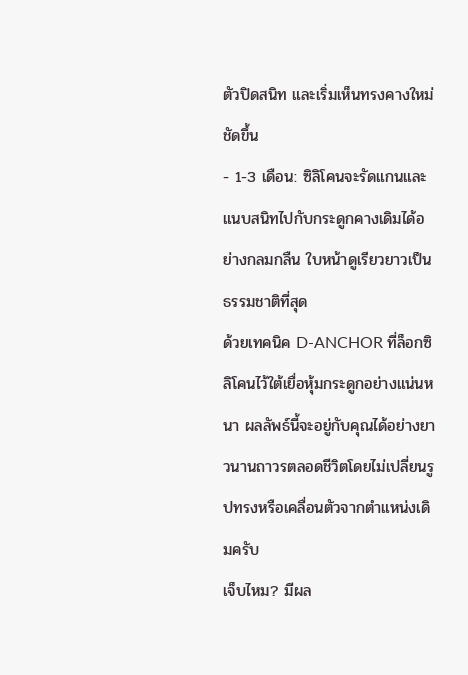ตัวปิดสนิท และเริ่มเห็นทรงคางใหม่ชัดขึ้น
- 1-3 เดือน: ซิลิโคนจะรัดแกนและแนบสนิทไปกับกระดูกคางเดิมได้อย่างกลมกลืน ใบหน้าดูเรียวยาวเป็นธรรมชาติที่สุด
ด้วยเทคนิค D-ANCHOR ที่ล็อกซิลิโคนไว้ใต้เยื่อหุ้มกระดูกอย่างแน่นหนา ผลลัพธ์นี้จะอยู่กับคุณได้อย่างยาวนานถาวรตลอดชีวิตโดยไม่เปลี่ยนรูปทรงหรือเคลื่อนตัวจากตำแหน่งเดิมครับ
เจ็บไหม? มีผล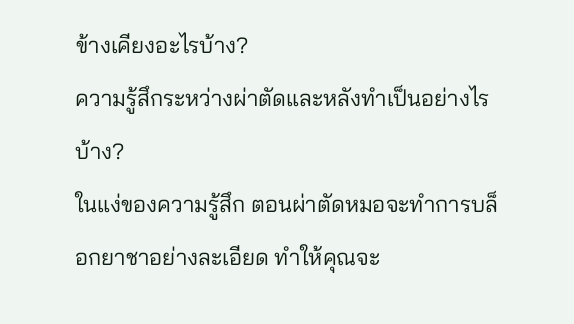ข้างเคียงอะไรบ้าง?
ความรู้สึกระหว่างผ่าตัดและหลังทำเป็นอย่างไรบ้าง?
ในแง่ของความรู้สึก ตอนผ่าตัดหมอจะทำการบล็อกยาชาอย่างละเอียด ทำให้คุณจะ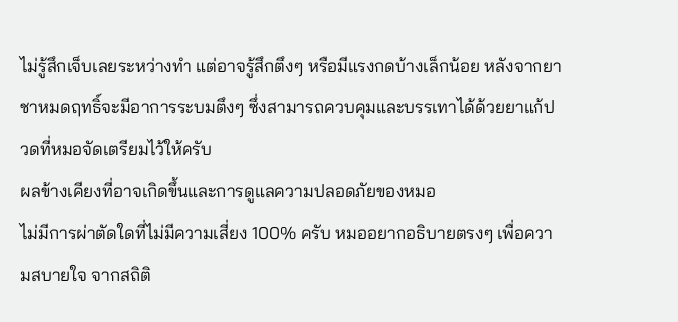ไม่รู้สึกเจ็บเลยระหว่างทำ แต่อาจรู้สึกตึงๆ หรือมีแรงกดบ้างเล็กน้อย หลังจากยาชาหมดฤทธิ์จะมีอาการระบมตึงๆ ซึ่งสามารถควบคุมและบรรเทาได้ด้วยยาแก้ปวดที่หมอจัดเตรียมไว้ให้ครับ
ผลข้างเคียงที่อาจเกิดขึ้นและการดูแลความปลอดภัยของหมอ
ไม่มีการผ่าตัดใดที่ไม่มีความเสี่ยง 100% ครับ หมออยากอธิบายตรงๆ เพื่อความสบายใจ จากสถิติ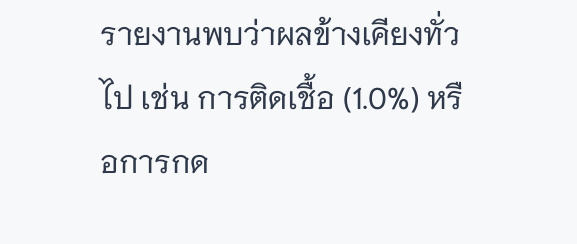รายงานพบว่าผลข้างเคียงทั่วไป เช่น การติดเชื้อ (1.0%) หรือการกด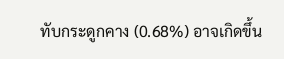ทับกระดูกคาง (0.68%) อาจเกิดขึ้น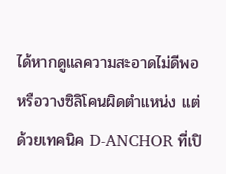ได้หากดูแลความสะอาดไม่ดีพอหรือวางซิลิโคนผิดตำแหน่ง แต่ด้วยเทคนิค D-ANCHOR ที่เปิ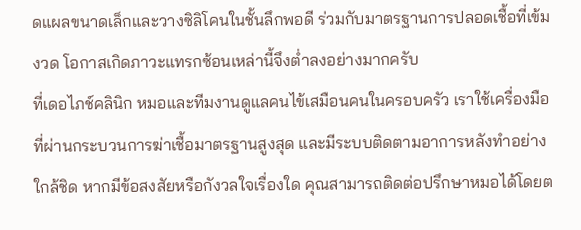ดแผลขนาดเล็กและวางซิลิโคนในชั้นลึกพอดี ร่วมกับมาตรฐานการปลอดเชื้อที่เข้มงวด โอกาสเกิดภาวะแทรกซ้อนเหล่านี้จึงต่ำลงอย่างมากครับ
ที่เดอไภช์คลินิก หมอและทีมงานดูแลคนไข้เสมือนคนในครอบครัว เราใช้เครื่องมือที่ผ่านกระบวนการฆ่าเชื้อมาตรฐานสูงสุด และมีระบบติดตามอาการหลังทำอย่างใกล้ชิด หากมีข้อสงสัยหรือกังวลใจเรื่องใด คุณสามารถติดต่อปรึกษาหมอได้โดยต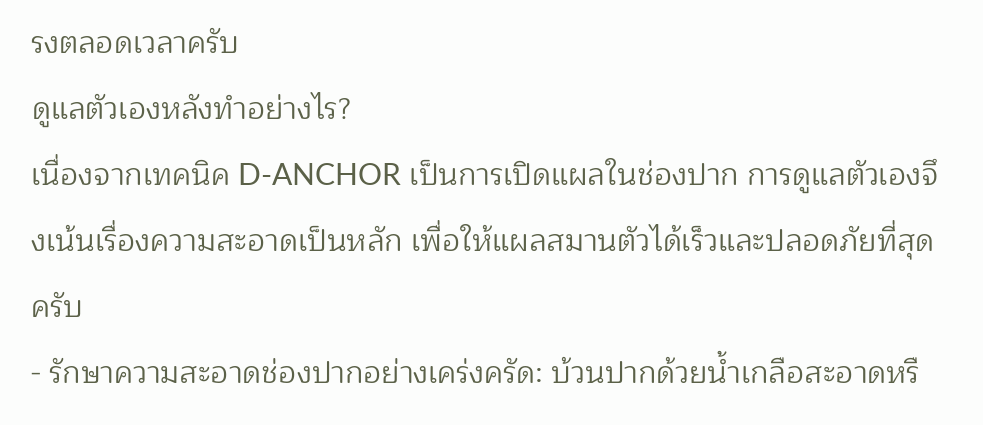รงตลอดเวลาครับ
ดูแลตัวเองหลังทำอย่างไร?
เนื่องจากเทคนิค D-ANCHOR เป็นการเปิดแผลในช่องปาก การดูแลตัวเองจึงเน้นเรื่องความสะอาดเป็นหลัก เพื่อให้แผลสมานตัวได้เร็วและปลอดภัยที่สุดครับ
- รักษาความสะอาดช่องปากอย่างเคร่งครัด: บ้วนปากด้วยน้ำเกลือสะอาดหรื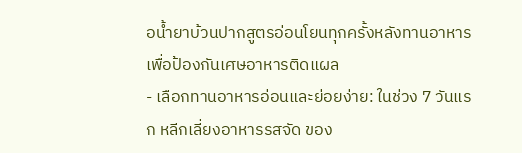อน้ำยาบ้วนปากสูตรอ่อนโยนทุกครั้งหลังทานอาหารเพื่อป้องกันเศษอาหารติดแผล
- เลือกทานอาหารอ่อนและย่อยง่าย: ในช่วง 7 วันแรก หลีกเลี่ยงอาหารรสจัด ของ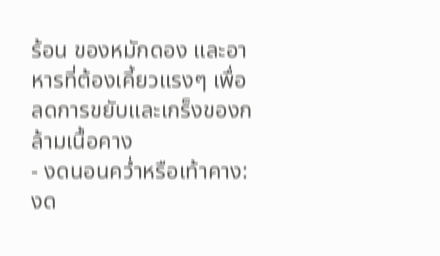ร้อน ของหมักดอง และอาหารที่ต้องเคี้ยวแรงๆ เพื่อลดการขยับและเกร็งของกล้ามเนื้อคาง
- งดนอนคว่ำหรือเท้าคาง: งด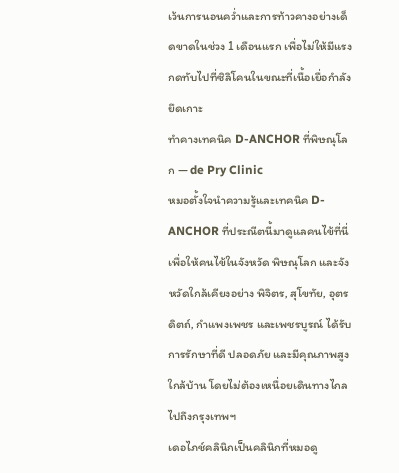เว้นการนอนคว่ำและการท้าวคางอย่างเด็ดขาดในช่วง 1 เดือนแรก เพื่อไม่ให้มีแรงกดทับไปที่ซิลิโคนในขณะที่เนื้อเยื่อกำลังยึดเกาะ
ทำคางเทคนิค D-ANCHOR ที่พิษณุโลก — de Pry Clinic
หมอตั้งใจนำความรู้และเทคนิค D-ANCHOR ที่ประณีตนี้มาดูแลคนไข้ที่นี่ เพื่อให้คนไข้ในจังหวัด พิษณุโลก และจังหวัดใกล้เคียงอย่าง พิจิตร, สุโขทัย, อุตรดิตถ์, กำแพงเพชร และเพชรบูรณ์ ได้รับการรักษาที่ดี ปลอดภัย และมีคุณภาพสูงใกล้บ้าน โดยไม่ต้องเหนื่อยเดินทางไกลไปถึงกรุงเทพฯ
เดอไภช์คลินิกเป็นคลินิกที่หมอดู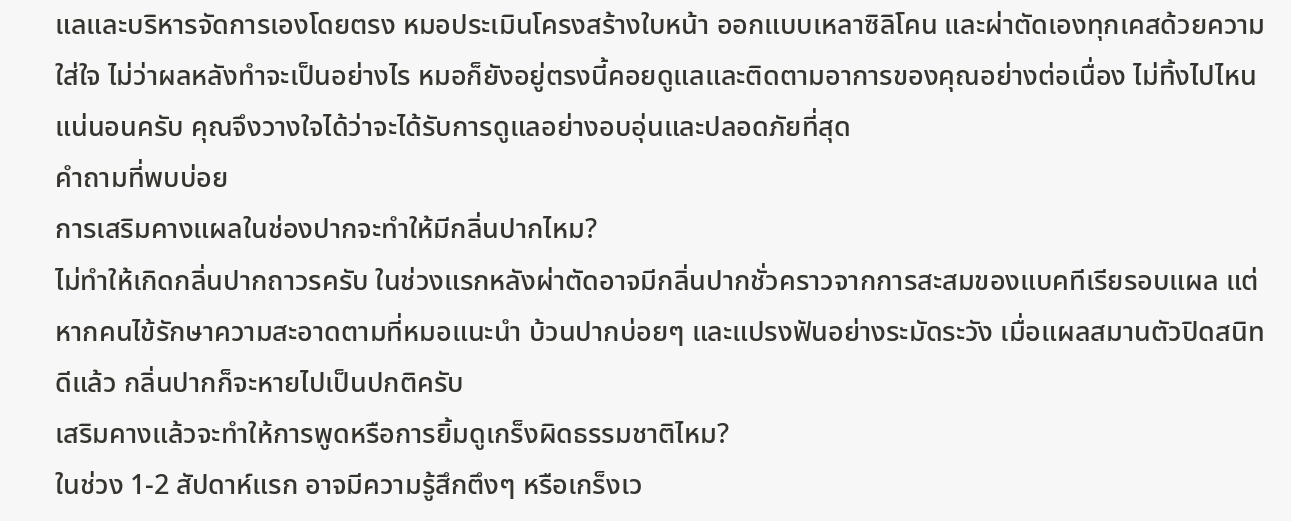แลและบริหารจัดการเองโดยตรง หมอประเมินโครงสร้างใบหน้า ออกแบบเหลาซิลิโคน และผ่าตัดเองทุกเคสด้วยความใส่ใจ ไม่ว่าผลหลังทำจะเป็นอย่างไร หมอก็ยังอยู่ตรงนี้คอยดูแลและติดตามอาการของคุณอย่างต่อเนื่อง ไม่ทิ้งไปไหนแน่นอนครับ คุณจึงวางใจได้ว่าจะได้รับการดูแลอย่างอบอุ่นและปลอดภัยที่สุด
คำถามที่พบบ่อย
การเสริมคางแผลในช่องปากจะทำให้มีกลิ่นปากไหม?
ไม่ทำให้เกิดกลิ่นปากถาวรครับ ในช่วงแรกหลังผ่าตัดอาจมีกลิ่นปากชั่วคราวจากการสะสมของแบคทีเรียรอบแผล แต่หากคนไข้รักษาความสะอาดตามที่หมอแนะนำ บ้วนปากบ่อยๆ และแปรงฟันอย่างระมัดระวัง เมื่อแผลสมานตัวปิดสนิทดีแล้ว กลิ่นปากก็จะหายไปเป็นปกติครับ
เสริมคางแล้วจะทำให้การพูดหรือการยิ้มดูเกร็งผิดธรรมชาติไหม?
ในช่วง 1-2 สัปดาห์แรก อาจมีความรู้สึกตึงๆ หรือเกร็งเว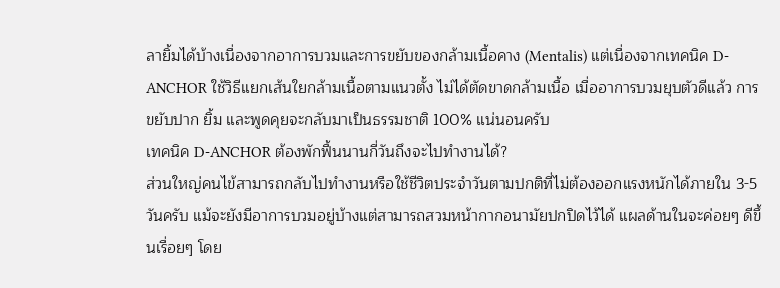ลายิ้มได้บ้างเนื่องจากอาการบวมและการขยับของกล้ามเนื้อคาง (Mentalis) แต่เนื่องจากเทคนิค D-ANCHOR ใช้วิธีแยกเส้นใยกล้ามเนื้อตามแนวตั้ง ไม่ได้ตัดขาดกล้ามเนื้อ เมื่ออาการบวมยุบตัวดีแล้ว การขยับปาก ยิ้ม และพูดคุยจะกลับมาเป็นธรรมชาติ 100% แน่นอนครับ
เทคนิค D-ANCHOR ต้องพักฟื้นนานกี่วันถึงจะไปทำงานได้?
ส่วนใหญ่คนไข้สามารถกลับไปทำงานหรือใช้ชีวิตประจำวันตามปกติที่ไม่ต้องออกแรงหนักได้ภายใน 3-5 วันครับ แม้จะยังมีอาการบวมอยู่บ้างแต่สามารถสวมหน้ากากอนามัยปกปิดไว้ได้ แผลด้านในจะค่อยๆ ดีขึ้นเรื่อยๆ โดย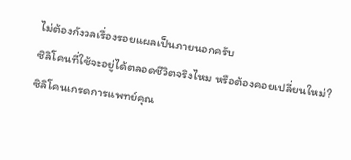ไม่ต้องกังวลเรื่องรอยแผลเป็นภายนอกครับ
ซิลิโคนที่ใช้จะอยู่ได้ตลอดชีวิตจริงไหม หรือต้องคอยเปลี่ยนใหม่?
ซิลิโคนเกรดการแพทย์คุณ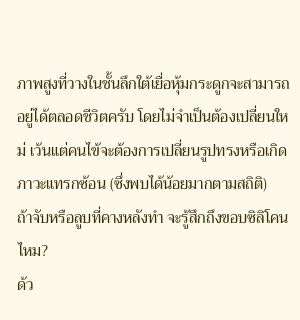ภาพสูงที่วางในชั้นลึกใต้เยื่อหุ้มกระดูกจะสามารถอยู่ได้ตลอดชีวิตครับ โดยไม่จำเป็นต้องเปลี่ยนใหม่ เว้นแต่คนไข้จะต้องการเปลี่ยนรูปทรงหรือเกิดภาวะแทรกซ้อน (ซึ่งพบได้น้อยมากตามสถิติ)
ถ้าจับหรือลูบที่คางหลังทำ จะรู้สึกถึงขอบซิลิโคนไหม?
ด้ว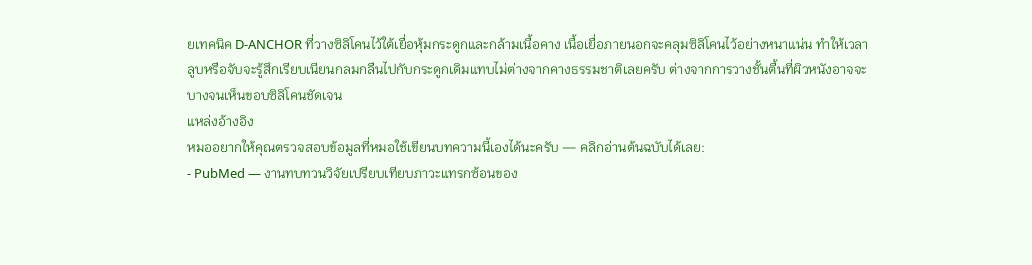ยเทคนิค D-ANCHOR ที่วางซิลิโคนไว้ใต้เยื่อหุ้มกระดูกและกล้ามเนื้อคาง เนื้อเยื่อภายนอกจะคลุมซิลิโคนไว้อย่างหนาแน่น ทำให้เวลาลูบหรือจับจะรู้สึกเรียบเนียนกลมกลืนไปกับกระดูกเดิมแทบไม่ต่างจากคางธรรมชาติเลยครับ ต่างจากการวางชั้นตื้นที่ผิวหนังอาจจะบางจนเห็นขอบซิลิโคนชัดเจน
แหล่งอ้างอิง
หมออยากให้คุณตรวจสอบข้อมูลที่หมอใช้เขียนบทความนี้เองได้นะครับ — คลิกอ่านต้นฉบับได้เลย:
- PubMed — งานทบทวนวิจัยเปรียบเทียบภาวะแทรกซ้อนของ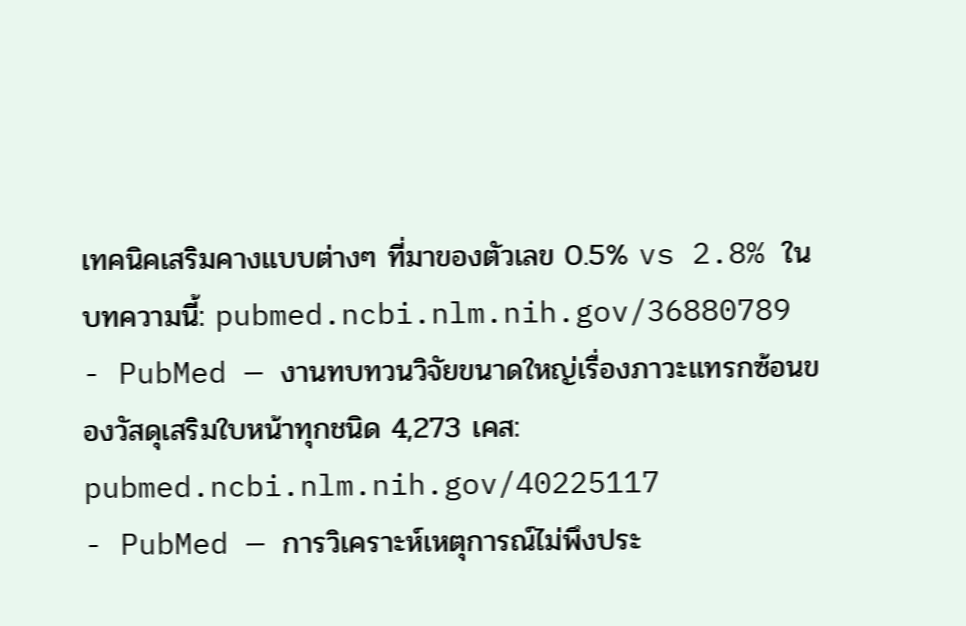เทคนิคเสริมคางแบบต่างๆ ที่มาของตัวเลข 0.5% vs 2.8% ในบทความนี้: pubmed.ncbi.nlm.nih.gov/36880789
- PubMed — งานทบทวนวิจัยขนาดใหญ่เรื่องภาวะแทรกซ้อนของวัสดุเสริมใบหน้าทุกชนิด 4,273 เคส: pubmed.ncbi.nlm.nih.gov/40225117
- PubMed — การวิเคราะห์เหตุการณ์ไม่พึงประ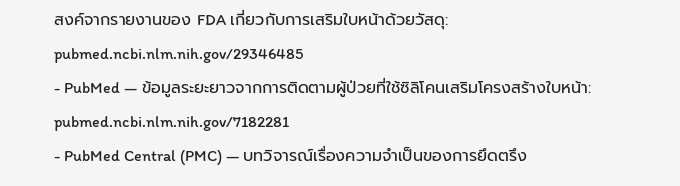สงค์จากรายงานของ FDA เกี่ยวกับการเสริมใบหน้าด้วยวัสดุ: pubmed.ncbi.nlm.nih.gov/29346485
- PubMed — ข้อมูลระยะยาวจากการติดตามผู้ป่วยที่ใช้ซิลิโคนเสริมโครงสร้างใบหน้า: pubmed.ncbi.nlm.nih.gov/7182281
- PubMed Central (PMC) — บทวิจารณ์เรื่องความจำเป็นของการยึดตรึง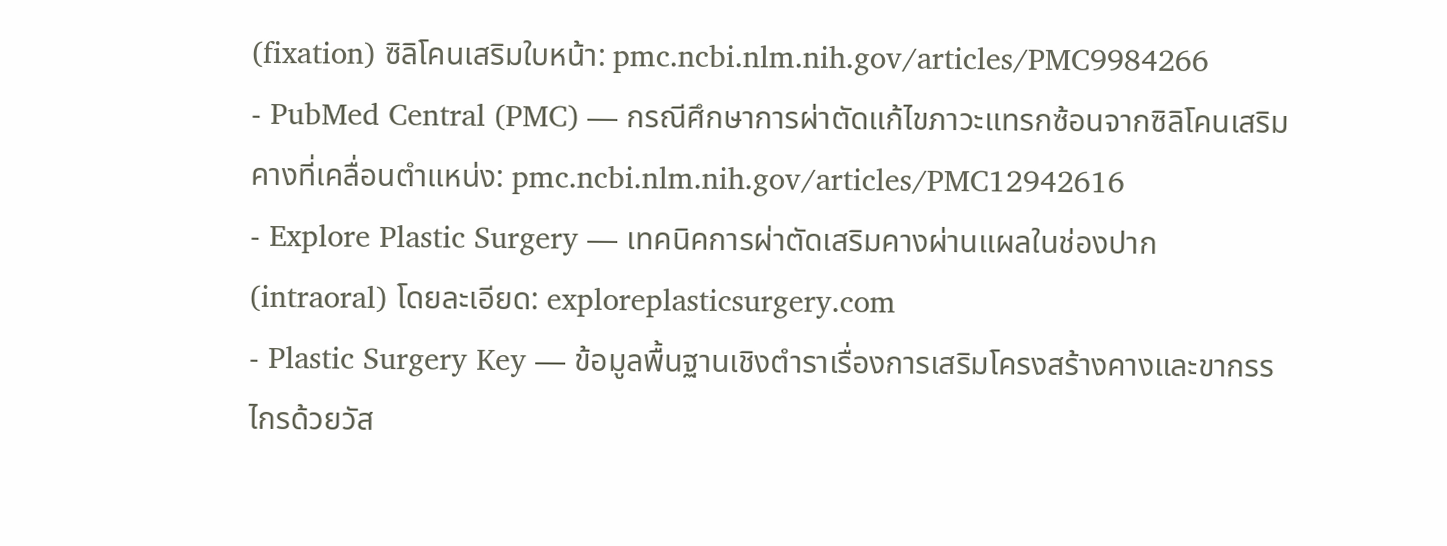(fixation) ซิลิโคนเสริมใบหน้า: pmc.ncbi.nlm.nih.gov/articles/PMC9984266
- PubMed Central (PMC) — กรณีศึกษาการผ่าตัดแก้ไขภาวะแทรกซ้อนจากซิลิโคนเสริมคางที่เคลื่อนตำแหน่ง: pmc.ncbi.nlm.nih.gov/articles/PMC12942616
- Explore Plastic Surgery — เทคนิคการผ่าตัดเสริมคางผ่านแผลในช่องปาก (intraoral) โดยละเอียด: exploreplasticsurgery.com
- Plastic Surgery Key — ข้อมูลพื้นฐานเชิงตำราเรื่องการเสริมโครงสร้างคางและขากรรไกรด้วยวัส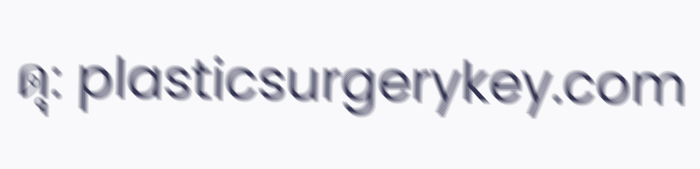ดุ: plasticsurgerykey.com